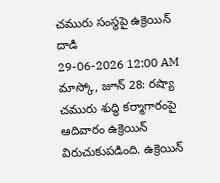చమురు సంస్థపై ఉక్రెయిన్ దాడి
29-06-2026 12:00 AM
మాస్కో, జూన్ 28: రష్యా చమురు శుద్ధి కర్మాగారంపై ఆదివారం ఉక్రెయిన్ విరుచుకుపడింది. ఉక్రెయిన్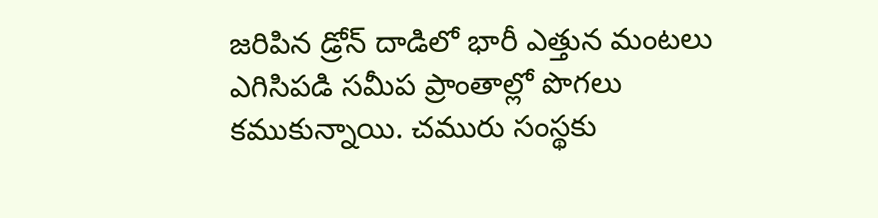జరిపిన డ్రోన్ దాడిలో భారీ ఎత్తున మంటలు ఎగిసిపడి సమీప ప్రాంతాల్లో పొగలు కముకున్నాయి. చమురు సంస్థకు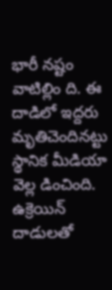భారీ నష్టం వాటిల్లిం ది. ఈ దాడిలో ఇద్దరు మృతిచెందినట్టు స్థానిక మీడియా వెల్ల డించింది.
ఉక్రెయిన్ దాడులతో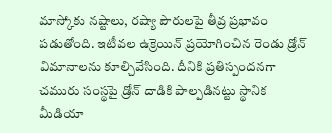మాస్కోకు నష్టాలు, రష్యా పౌరులపై తీవ్ర ప్రభావం పడుతోంది. ఇటీవల ఉక్రెయిన్ ప్రయోగించిన రెండు డ్రోన్ విమానాలను కూల్చివేసింది. దీనికి ప్రతిస్పందనగా చమురు సంస్థపై డ్రోన్ దాడికి పాల్పడినట్టు స్థానిక మీడియా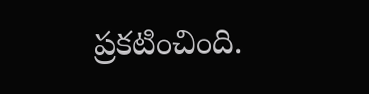ప్రకటించింది.